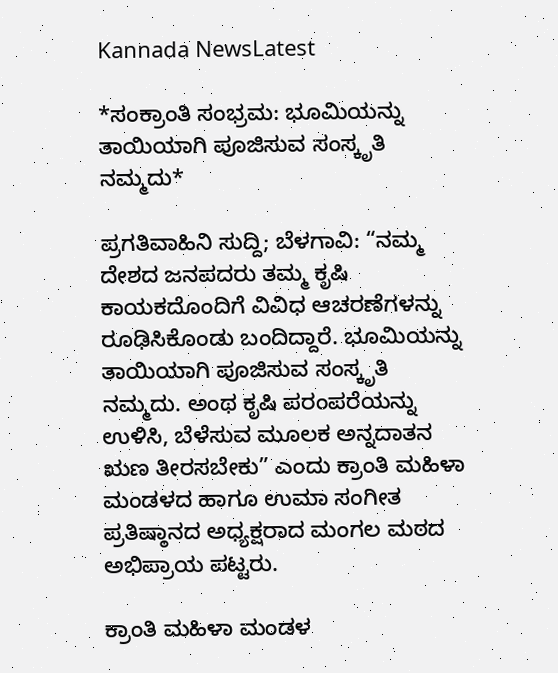Kannada NewsLatest

*ಸಂಕ್ರಾಂತಿ ಸಂಭ್ರಮ: ಭೂಮಿಯನ್ನು ತಾಯಿಯಾಗಿ ಪೂಜಿಸುವ ಸಂಸ್ಕೃತಿ ನಮ್ಮದು*

ಪ್ರಗತಿವಾಹಿನಿ ಸುದ್ದಿ; ಬೆಳಗಾವಿ: “ನಮ್ಮ ದೇಶದ ಜನಪದರು ತಮ್ಮ ಕೃಷಿ ಕಾಯಕದೊಂದಿಗೆ ವಿವಿಧ ಆಚರಣೆಗಳನ್ನು ರೂಢಿಸಿಕೊಂಡು ಬಂದಿದ್ದಾರೆ. ಭೂಮಿಯನ್ನು ತಾಯಿಯಾಗಿ ಪೂಜಿಸುವ ಸಂಸ್ಕೃತಿ ನಮ್ಮದು. ಅಂಥ ಕೃಷಿ ಪರಂಪರೆಯನ್ನು ಉಳಿಸಿ, ಬೆಳೆಸುವ ಮೂಲಕ ಅನ್ನದಾತನ ಋಣ ತೀರಸಬೇಕು” ಎಂದು ಕ್ರಾಂತಿ ಮಹಿಳಾ ಮಂಡಳದ ಹಾಗೂ ಉಮಾ ಸಂಗೀತ ಪ್ರತಿಷ್ಠಾನದ ಅಧ್ಯಕ್ಷರಾದ ಮಂಗಲ ಮಠದ ಅಭಿಪ್ರಾಯ ಪಟ್ಟರು.

ಕ್ರಾಂತಿ ಮಹಿಳಾ ಮಂಡಳ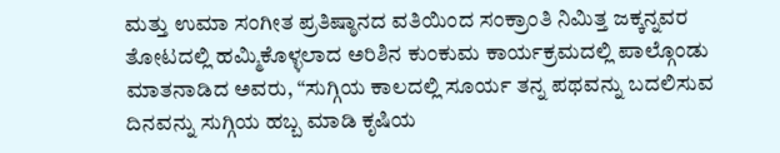ಮತ್ತು ಉಮಾ ಸಂಗೀತ ಪ್ರತಿಷ್ಠಾನದ ವತಿಯಿಂದ ಸಂಕ್ರಾಂತಿ ನಿಮಿತ್ತ ಜಕ್ಕನ್ನವರ ತೋಟದಲ್ಲಿ ಹಮ್ಮಿಕೊಳ್ಳಲಾದ ಅರಿಶಿನ ಕುಂಕುಮ ಕಾರ್ಯಕ್ರಮದಲ್ಲಿ ಪಾಲ್ಗೊಂಡು ಮಾತನಾಡಿದ ಅವರು, “ಸುಗ್ಗಿಯ ಕಾಲದಲ್ಲಿ ಸೂರ್ಯ ತನ್ನ ಪಥವನ್ನು ಬದಲಿಸುವ ದಿನವನ್ನು ಸುಗ್ಗಿಯ ಹಬ್ಬ ಮಾಡಿ ಕೃಷಿಯ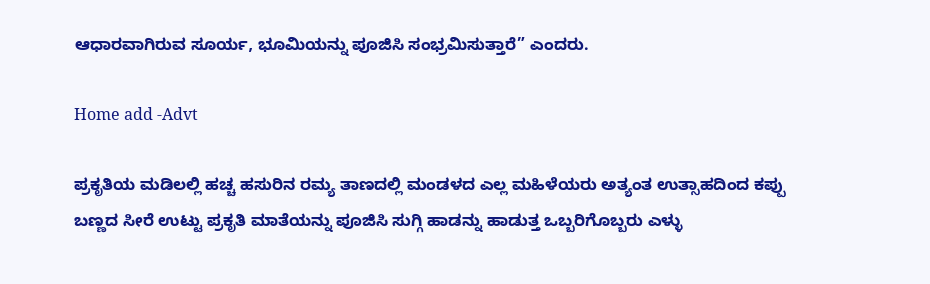ಆಧಾರವಾಗಿರುವ ಸೂರ್ಯ, ಭೂಮಿಯನ್ನು ಪೂಜಿಸಿ ಸಂಭ್ರಮಿಸುತ್ತಾರೆ” ಎಂದರು.

Home add -Advt

ಪ್ರಕೃತಿಯ ಮಡಿಲಲ್ಲಿ ಹಚ್ಚ ಹಸುರಿನ ರಮ್ಯ ತಾಣದಲ್ಲಿ ಮಂಡಳದ ಎಲ್ಲ ಮಹಿಳೆಯರು ಅತ್ಯಂತ ಉತ್ಸಾಹದಿಂದ ಕಪ್ಪು ಬಣ್ಣದ ಸೀರೆ ಉಟ್ಟು ಪ್ರಕೃತಿ ಮಾತೆಯನ್ನು ಪೂಜಿಸಿ ಸುಗ್ಗಿ ಹಾಡನ್ನು ಹಾಡುತ್ತ ಒಬ್ಬರಿಗೊಬ್ಬರು ಎಳ್ಳು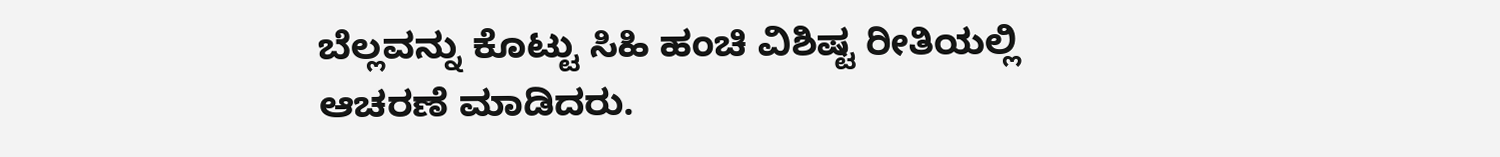ಬೆಲ್ಲವನ್ನು ಕೊಟ್ಟು ಸಿಹಿ ಹಂಚಿ ವಿಶಿಷ್ಟ ರೀತಿಯಲ್ಲಿ ಆಚರಣೆ ಮಾಡಿದರು.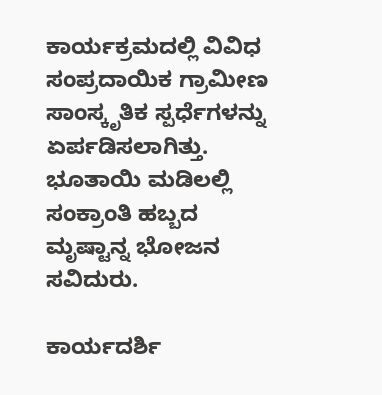ಕಾರ್ಯಕ್ರಮದಲ್ಲಿ ವಿವಿಧ ಸಂಪ್ರದಾಯಿಕ ಗ್ರಾಮೀಣ ಸಾಂಸ್ಕೃತಿಕ ಸ್ಪರ್ಧೆಗಳನ್ನು ಏರ್ಪಡಿಸಲಾಗಿತ್ತು. ಭೂತಾಯಿ ಮಡಿಲಲ್ಲಿ ಸಂಕ್ರಾಂತಿ ಹಬ್ಬದ ಮೃಷ್ಟಾನ್ನ ಭೋಜನ ಸವಿದುರು.

ಕಾರ್ಯದರ್ಶಿ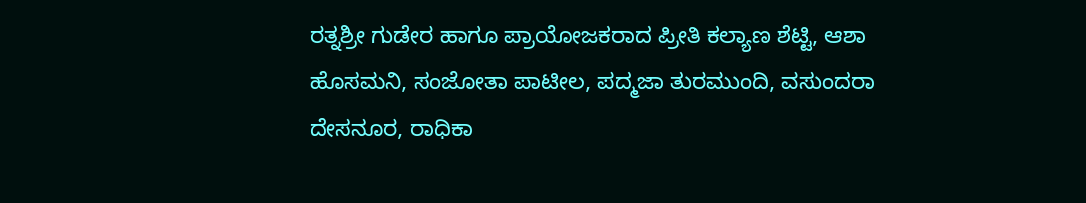ರತ್ನಶ್ರೀ ಗುಡೇರ ಹಾಗೂ ಪ್ರಾಯೋಜಕರಾದ ಪ್ರೀತಿ ಕಲ್ಯಾಣ ಶೆಟ್ಟಿ, ಆಶಾ ಹೊಸಮನಿ, ಸಂಜೋತಾ ಪಾಟೀಲ, ಪದ್ಮಜಾ ತುರಮುಂದಿ, ವಸುಂದರಾ ದೇಸನೂರ, ರಾಧಿಕಾ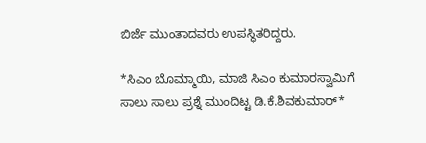ಬಿರ್ಜೆ ಮುಂತಾದವರು ಉಪಸ್ಥಿತರಿದ್ದರು.

*ಸಿಎಂ ಬೊಮ್ಮಾಯಿ, ಮಾಜಿ ಸಿಎಂ ಕುಮಾರಸ್ವಾಮಿಗೆ ಸಾಲು ಸಾಲು ಪ್ರಶ್ನೆ ಮುಂದಿಟ್ಟ ಡಿ.ಕೆ.ಶಿವಕುಮಾರ್*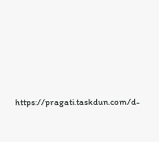https://pragati.taskdun.com/d-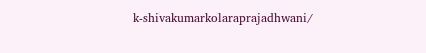k-shivakumarkolaraprajadhwani/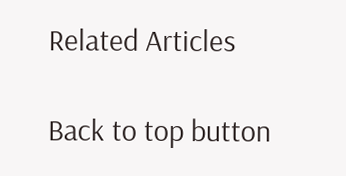Related Articles

Back to top button